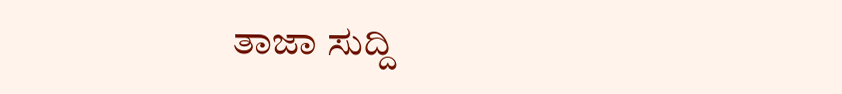ತಾಜಾ ಸುದ್ದಿ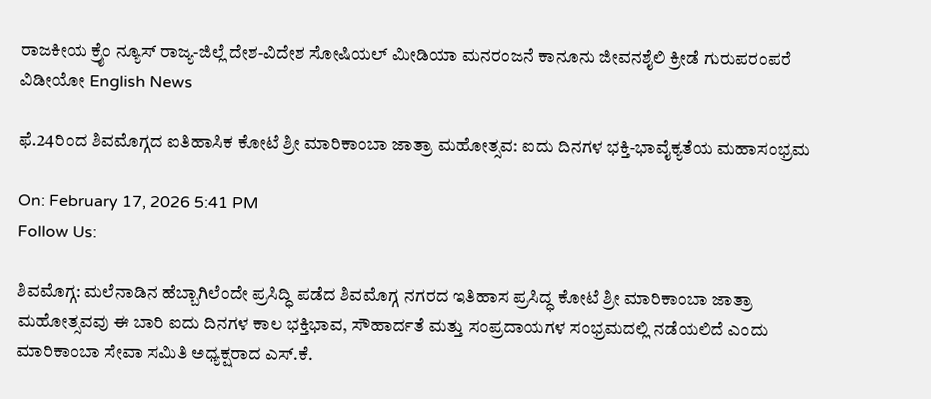ರಾಜಕೀಯ ಕ್ರೈಂ ನ್ಯೂಸ್ ರಾಜ್ಯ-ಜಿಲ್ಲೆ ದೇಶ-ವಿದೇಶ ಸೋಷಿಯಲ್ ಮೀಡಿಯಾ ಮನರಂಜನೆ ಕಾನೂನು ಜೀವನಶೈಲಿ ಕ್ರೀಡೆ ಗುರುಪರಂಪರೆ ವಿಡೀಯೋ English News

ಫೆ.24ರಿಂದ ಶಿವಮೊಗ್ಗದ ಐತಿಹಾಸಿಕ ಕೋಟೆ ಶ್ರೀ ಮಾರಿಕಾಂಬಾ ಜಾತ್ರಾ ಮಹೋತ್ಸವ: ಐದು ದಿನಗಳ ಭಕ್ತಿ-ಭಾವೈಕ್ಯತೆಯ ಮಹಾಸಂಭ್ರಮ

On: February 17, 2026 5:41 PM
Follow Us:

ಶಿವಮೊಗ್ಗ: ಮಲೆನಾಡಿನ ಹೆಬ್ಬಾಗಿಲೆಂದೇ ಪ್ರಸಿದ್ಧಿ ಪಡೆದ ಶಿವಮೊಗ್ಗ ನಗರದ ಇತಿಹಾಸ ಪ್ರಸಿದ್ಧ ಕೋಟೆ ಶ್ರೀ ಮಾರಿಕಾಂಬಾ ಜಾತ್ರಾ ಮಹೋತ್ಸವವು ಈ ಬಾರಿ ಐದು ದಿನಗಳ ಕಾಲ ಭಕ್ತಿಭಾವ, ಸೌಹಾರ್ದತೆ ಮತ್ತು ಸಂಪ್ರದಾಯಗಳ ಸಂಭ್ರಮದಲ್ಲಿ ನಡೆಯಲಿದೆ ಎಂದು ಮಾರಿಕಾಂಬಾ ಸೇವಾ ಸಮಿತಿ ಅಧ್ಯಕ್ಷರಾದ ಎಸ್.ಕೆ.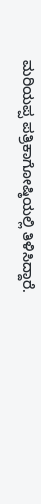ಮರಿಯಪ್ಪ ಪತ್ರಿಕಾಗೋಷ್ಠಿಯಲ್ಲಿ ತಿಳಿಸಿದ್ದಾರೆ.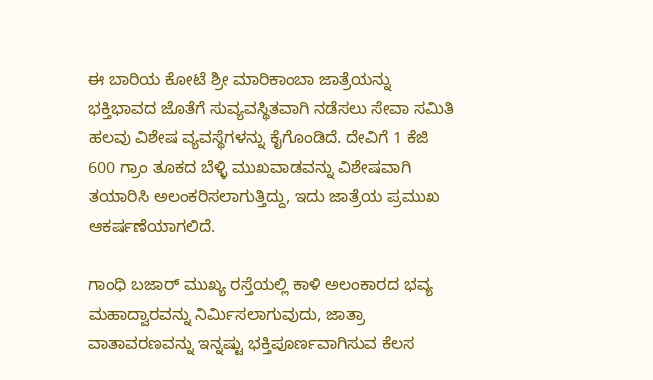ಈ ಬಾರಿಯ ಕೋಟೆ ಶ್ರೀ ಮಾರಿಕಾಂಬಾ ಜಾತ್ರೆಯನ್ನು ಭಕ್ತಿಭಾವದ ಜೊತೆಗೆ ಸುವ್ಯವಸ್ಥಿತವಾಗಿ ನಡೆಸಲು ಸೇವಾ ಸಮಿತಿ ಹಲವು ವಿಶೇಷ ವ್ಯವಸ್ಥೆಗಳನ್ನು ಕೈಗೊಂಡಿದೆ. ದೇವಿಗೆ 1 ಕೆಜಿ 600 ಗ್ರಾಂ ತೂಕದ ಬೆಳ್ಳಿ ಮುಖವಾಡವನ್ನು ವಿಶೇಷವಾಗಿ ತಯಾರಿಸಿ ಅಲಂಕರಿಸಲಾಗುತ್ತಿದ್ದು, ಇದು ಜಾತ್ರೆಯ ಪ್ರಮುಖ ಆಕರ್ಷಣೆಯಾಗಲಿದೆ.

ಗಾಂಧಿ ಬಜಾರ್ ಮುಖ್ಯ ರಸ್ತೆಯಲ್ಲಿ ಕಾಳಿ ಅಲಂಕಾರದ ಭವ್ಯ ಮಹಾದ್ವಾರವನ್ನು ನಿರ್ಮಿಸಲಾಗುವುದು, ಜಾತ್ರಾ ವಾತಾವರಣವನ್ನು ಇನ್ನಷ್ಟು ಭಕ್ತಿಪೂರ್ಣವಾಗಿಸುವ ಕೆಲಸ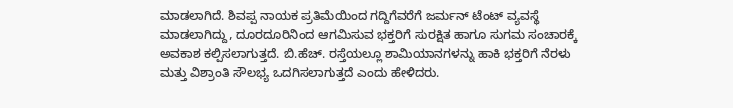ಮಾಡಲಾಗಿದೆ. ಶಿವಪ್ಪ ನಾಯಕ ಪ್ರತಿಮೆಯಿಂದ ಗದ್ದಿಗೆವರೆಗೆ ಜರ್ಮನ್ ಟೆಂಟ್ ವ್ಯವಸ್ಥೆ ಮಾಡಲಾಗಿದ್ದು, ದೂರದೂರಿನಿಂದ ಆಗಮಿಸುವ ಭಕ್ತರಿಗೆ ಸುರಕ್ಷಿತ ಹಾಗೂ ಸುಗಮ ಸಂಚಾರಕ್ಕೆ ಅವಕಾಶ ಕಲ್ಪಿಸಲಾಗುತ್ತದೆ. ಬಿ.ಹೆಚ್. ರಸ್ತೆಯಲ್ಲೂ ಶಾಮಿಯಾನಗಳನ್ನು ಹಾಕಿ ಭಕ್ತರಿಗೆ ನೆರಳು ಮತ್ತು ವಿಶ್ರಾಂತಿ ಸೌಲಭ್ಯ ಒದಗಿಸಲಾಗುತ್ತದೆ ಎಂದು ಹೇಳಿದರು.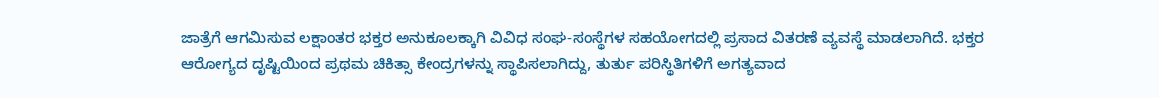ಜಾತ್ರೆಗೆ ಆಗಮಿಸುವ ಲಕ್ಷಾಂತರ ಭಕ್ತರ ಅನುಕೂಲಕ್ಕಾಗಿ ವಿವಿಧ ಸಂಘ-ಸಂಸ್ಥೆಗಳ ಸಹಯೋಗದಲ್ಲಿ ಪ್ರಸಾದ ವಿತರಣೆ ವ್ಯವಸ್ಥೆ ಮಾಡಲಾಗಿದೆ. ಭಕ್ತರ ಆರೋಗ್ಯದ ದೃಷ್ಟಿಯಿಂದ ಪ್ರಥಮ ಚಿಕಿತ್ಸಾ ಕೇಂದ್ರಗಳನ್ನು ಸ್ಥಾಪಿಸಲಾಗಿದ್ದು, ತುರ್ತು ಪರಿಸ್ಥಿತಿಗಳಿಗೆ ಅಗತ್ಯವಾದ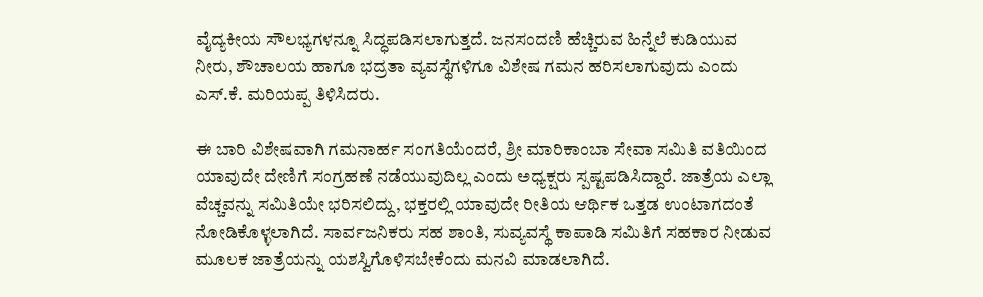ವೈದ್ಯಕೀಯ ಸೌಲಭ್ಯಗಳನ್ನೂ ಸಿದ್ಧಪಡಿಸಲಾಗುತ್ತದೆ. ಜನಸಂದಣಿ ಹೆಚ್ಚಿರುವ ಹಿನ್ನೆಲೆ ಕುಡಿಯುವ ನೀರು, ಶೌಚಾಲಯ ಹಾಗೂ ಭದ್ರತಾ ವ್ಯವಸ್ಥೆಗಳಿಗೂ ವಿಶೇಷ ಗಮನ ಹರಿಸಲಾಗುವುದು ಎಂದು ಎಸ್.ಕೆ. ಮರಿಯಪ್ಪ ತಿಳಿಸಿದರು.

ಈ ಬಾರಿ ವಿಶೇಷವಾಗಿ ಗಮನಾರ್ಹ ಸಂಗತಿಯೆಂದರೆ, ಶ್ರೀ ಮಾರಿಕಾಂಬಾ ಸೇವಾ ಸಮಿತಿ ವತಿಯಿಂದ ಯಾವುದೇ ದೇಣಿಗೆ ಸಂಗ್ರಹಣೆ ನಡೆಯುವುದಿಲ್ಲ ಎಂದು ಅಧ್ಯಕ್ಷರು ಸ್ಪಷ್ಟಪಡಿಸಿದ್ದಾರೆ. ಜಾತ್ರೆಯ ಎಲ್ಲಾ ವೆಚ್ಚವನ್ನು ಸಮಿತಿಯೇ ಭರಿಸಲಿದ್ದು, ಭಕ್ತರಲ್ಲಿ ಯಾವುದೇ ರೀತಿಯ ಆರ್ಥಿಕ ಒತ್ತಡ ಉಂಟಾಗದಂತೆ ನೋಡಿಕೊಳ್ಳಲಾಗಿದೆ. ಸಾರ್ವಜನಿಕರು ಸಹ ಶಾಂತಿ, ಸುವ್ಯವಸ್ಥೆ ಕಾಪಾಡಿ ಸಮಿತಿಗೆ ಸಹಕಾರ ನೀಡುವ ಮೂಲಕ ಜಾತ್ರೆಯನ್ನು ಯಶಸ್ವಿಗೊಳಿಸಬೇಕೆಂದು ಮನವಿ ಮಾಡಲಾಗಿದೆ.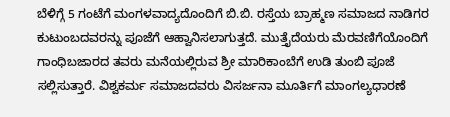ಬೆಳಿಗ್ಗೆ 5 ಗಂಟೆಗೆ ಮಂಗಳವಾದ್ಯದೊಂದಿಗೆ ಬಿ.ಬಿ. ರಸ್ತೆಯ ಬ್ರಾಹ್ಮಣ ಸಮಾಜದ ನಾಡಿಗರ ಕುಟುಂಬದವರನ್ನು ಪೂಜೆಗೆ ಆಹ್ವಾನಿಸಲಾಗುತ್ತದೆ. ಮುತ್ತೈದೆಯರು ಮೆರವಣಿಗೆಯೊಂದಿಗೆ ಗಾಂಧಿಬಜಾರದ ತವರು ಮನೆಯಲ್ಲಿರುವ ಶ್ರೀ ಮಾರಿಕಾಂಬೆಗೆ ಉಡಿ ತುಂಬಿ ಪೂಜೆ ಸಲ್ಲಿಸುತ್ತಾರೆ. ವಿಶ್ವಕರ್ಮ ಸಮಾಜದವರು ವಿಸರ್ಜನಾ ಮೂರ್ತಿಗೆ ಮಾಂಗಲ್ಯಧಾರಣೆ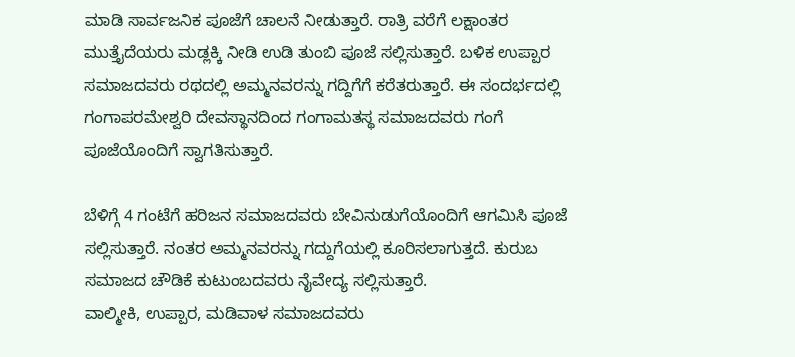ಮಾಡಿ ಸಾರ್ವಜನಿಕ ಪೂಜೆಗೆ ಚಾಲನೆ ನೀಡುತ್ತಾರೆ. ರಾತ್ರಿ ವರೆಗೆ ಲಕ್ಷಾಂತರ ಮುತ್ತೈದೆಯರು ಮಡ್ಲಕ್ಕಿ ನೀಡಿ ಉಡಿ ತುಂಬಿ ಪೂಜೆ ಸಲ್ಲಿಸುತ್ತಾರೆ. ಬಳಿಕ ಉಪ್ಪಾರ ಸಮಾಜದವರು ರಥದಲ್ಲಿ ಅಮ್ಮನವರನ್ನು ಗದ್ದಿಗೆಗೆ ಕರೆತರುತ್ತಾರೆ. ಈ ಸಂದರ್ಭದಲ್ಲಿ ಗಂಗಾಪರಮೇಶ್ವರಿ ದೇವಸ್ಥಾನದಿಂದ ಗಂಗಾಮತಸ್ಥ ಸಮಾಜದವರು ಗಂಗೆ ಪೂಜೆಯೊಂದಿಗೆ ಸ್ವಾಗತಿಸುತ್ತಾರೆ.

ಬೆಳಿಗ್ಗೆ 4 ಗಂಟೆಗೆ ಹರಿಜನ ಸಮಾಜದವರು ಬೇವಿನುಡುಗೆಯೊಂದಿಗೆ ಆಗಮಿಸಿ ಪೂಜೆ ಸಲ್ಲಿಸುತ್ತಾರೆ. ನಂತರ ಅಮ್ಮನವರನ್ನು ಗದ್ದುಗೆಯಲ್ಲಿ ಕೂರಿಸಲಾಗುತ್ತದೆ. ಕುರುಬ ಸಮಾಜದ ಚೌಡಿಕೆ ಕುಟುಂಬದವರು ನೈವೇದ್ಯ ಸಲ್ಲಿಸುತ್ತಾರೆ.
ವಾಲ್ಮೀಕಿ, ಉಪ್ಪಾರ, ಮಡಿವಾಳ ಸಮಾಜದವರು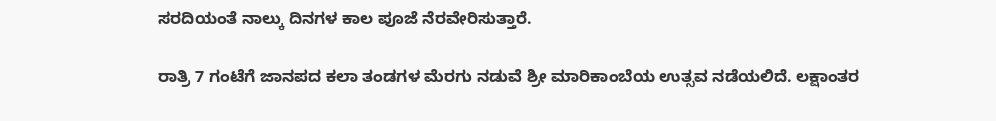ಸರದಿಯಂತೆ ನಾಲ್ಕು ದಿನಗಳ ಕಾಲ ಪೂಜೆ ನೆರವೇರಿಸುತ್ತಾರೆ.

ರಾತ್ರಿ 7 ಗಂಟೆಗೆ ಜಾನಪದ ಕಲಾ ತಂಡಗಳ ಮೆರಗು ನಡುವೆ ಶ್ರೀ ಮಾರಿಕಾಂಬೆಯ ಉತ್ಸವ ನಡೆಯಲಿದೆ. ಲಕ್ಷಾಂತರ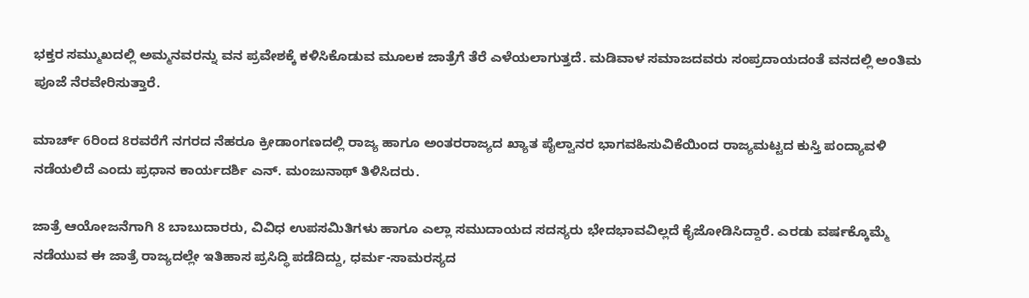ಭಕ್ತರ ಸಮ್ಮುಖದಲ್ಲಿ ಅಮ್ಮನವರನ್ನು ವನ ಪ್ರವೇಶಕ್ಕೆ ಕಳಿಸಿಕೊಡುವ ಮೂಲಕ ಜಾತ್ರೆಗೆ ತೆರೆ ಎಳೆಯಲಾಗುತ್ತದೆ. ಮಡಿವಾಳ ಸಮಾಜದವರು ಸಂಪ್ರದಾಯದಂತೆ ವನದಲ್ಲಿ ಅಂತಿಮ ಪೂಜೆ ನೆರವೇರಿಸುತ್ತಾರೆ.

ಮಾರ್ಚ್ 6ರಿಂದ 8ರವರೆಗೆ ನಗರದ ನೆಹರೂ ಕ್ರೀಡಾಂಗಣದಲ್ಲಿ ರಾಜ್ಯ ಹಾಗೂ ಅಂತರರಾಜ್ಯದ ಖ್ಯಾತ ಪೈಲ್ವಾನರ ಭಾಗವಹಿಸುವಿಕೆಯಿಂದ ರಾಜ್ಯಮಟ್ಟದ ಕುಸ್ತಿ ಪಂದ್ಯಾವಳಿ ನಡೆಯಲಿದೆ ಎಂದು ಪ್ರಧಾನ ಕಾರ್ಯದರ್ಶಿ ಎನ್. ಮಂಜುನಾಥ್ ತಿಳಿಸಿದರು.

ಜಾತ್ರೆ ಆಯೋಜನೆಗಾಗಿ 8 ಬಾಬುದಾರರು, ವಿವಿಧ ಉಪಸಮಿತಿಗಳು ಹಾಗೂ ಎಲ್ಲಾ ಸಮುದಾಯದ ಸದಸ್ಯರು ಭೇದಭಾವವಿಲ್ಲದೆ ಕೈಜೋಡಿಸಿದ್ದಾರೆ. ಎರಡು ವರ್ಷಕ್ಕೊಮ್ಮೆ ನಡೆಯುವ ಈ ಜಾತ್ರೆ ರಾಜ್ಯದಲ್ಲೇ ಇತಿಹಾಸ ಪ್ರಸಿದ್ಧಿ ಪಡೆದಿದ್ದು, ಧರ್ಮ-ಸಾಮರಸ್ಯದ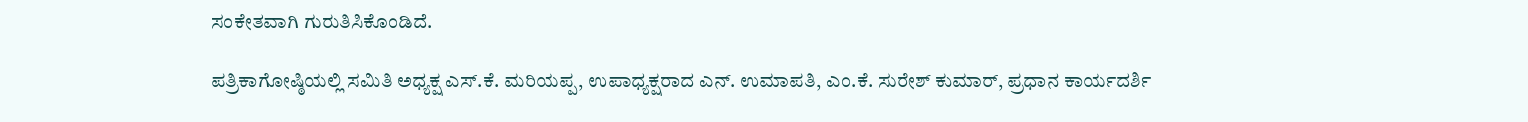ಸಂಕೇತವಾಗಿ ಗುರುತಿಸಿಕೊಂಡಿದೆ.

ಪತ್ರಿಕಾಗೋಷ್ಠಿಯಲ್ಲಿ ಸಮಿತಿ ಅಧ್ಯಕ್ಷ ಎಸ್.ಕೆ. ಮರಿಯಪ್ಪ, ಉಪಾಧ್ಯಕ್ಷರಾದ ಎನ್. ಉಮಾಪತಿ, ಎಂ.ಕೆ. ಸುರೇಶ್ ಕುಮಾರ್, ಪ್ರಧಾನ ಕಾರ್ಯದರ್ಶಿ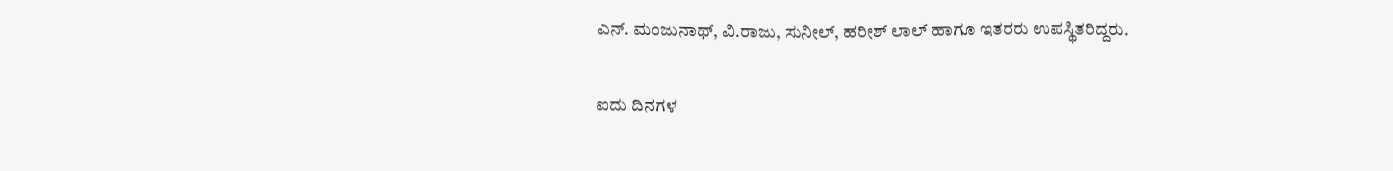ಎನ್. ಮಂಜುನಾಥ್, ವಿ.ರಾಜು, ಸುನೀಲ್, ಹರೀಶ್ ಲಾಲ್ ಹಾಗೂ ಇತರರು ಉಪಸ್ಥಿತರಿದ್ದರು.

ಐದು ದಿನಗಳ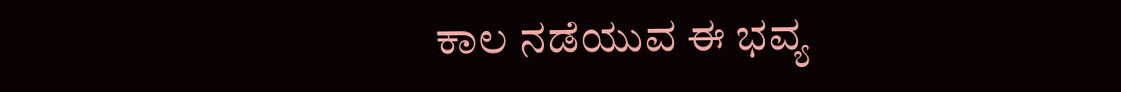ಕಾಲ ನಡೆಯುವ ಈ ಭವ್ಯ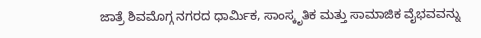ಜಾತ್ರೆ ಶಿವಮೊಗ್ಗ ನಗರದ ಧಾರ್ಮಿಕ, ಸಾಂಸ್ಕೃತಿಕ ಮತ್ತು ಸಾಮಾಜಿಕ ವೈಭವವನ್ನು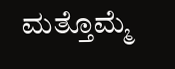ಮತ್ತೊಮ್ಮೆ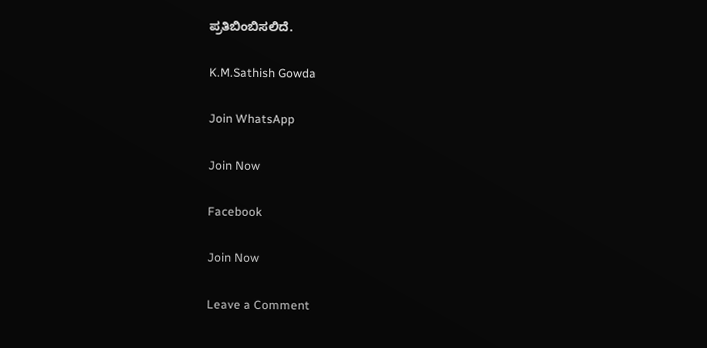ಪ್ರತಿಬಿಂಬಿಸಲಿದೆ.

K.M.Sathish Gowda

Join WhatsApp

Join Now

Facebook

Join Now

Leave a Comment